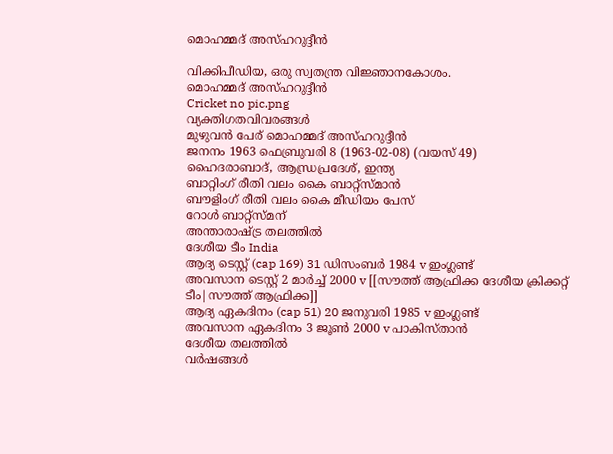മൊഹമ്മദ് അസ്‌ഹറുദ്ദീൻ

വിക്കിപീഡിയ, ഒരു സ്വതന്ത്ര വിജ്ഞാനകോശം.
മൊഹമ്മദ് അസ്‌ഹറുദ്ദീൻ
Cricket no pic.png
വ്യക്തിഗതവിവരങ്ങൾ
മുഴുവൻ പേര് മൊഹമ്മദ് അസ്‌ഹറുദ്ദീൻ
ജനനം 1963 ഫെബ്രുവരി 8 (1963-02-08) (വയസ് 49)
ഹൈദരാബാദ്, ആന്ധ്രപ്രദേശ്, ഇന്ത്യ
ബാറ്റിംഗ് രീതി വലം കൈ ബാറ്റ്സ്മാൻ
ബൗളിംഗ് രീതി വലം കൈ മീഡിയം പേസ്
റോൾ ബാറ്റ്സ്മന്
അന്താരാഷ്ട്ര തലത്തിൽ
ദേശീയ ടീം India
ആദ്യ ടെസ്റ്റ് (cap 169) 31 ഡിസംബർ 1984 v ഇംഗ്ലണ്ട്
അവസാന ടെസ്റ്റ് 2 മാർച്ച് 2000 v [[സൗത്ത് ആഫ്രിക്ക ദേശീയ ക്രിക്കറ്റ് ടീം|സൗത്ത് ആഫ്രിക്ക]]
ആദ്യ ഏകദിനം (cap 51) 20 ജനുവരി 1985 v ഇംഗ്ലണ്ട്
അവസാന ഏകദിനം 3 ജൂൺ 2000 v പാകിസ്താൻ
ദേശീയ തലത്തിൽ
വർഷങ്ങൾ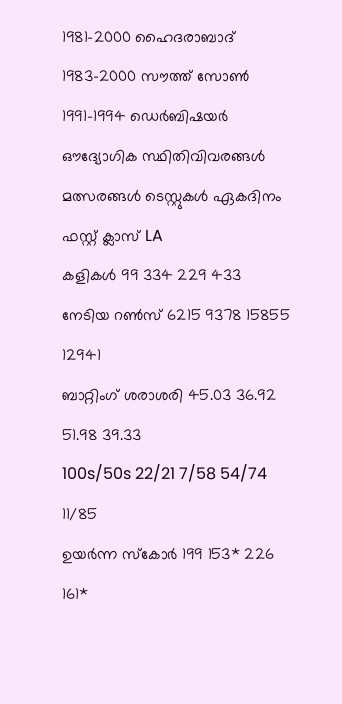1981–2000 ഹൈദരാബാദ്
1983–2000 സൗത്ത് സോൺ
1991–1994 ഡെർബിഷയർ
ഔദ്യോഗിക സ്ഥിതിവിവരങ്ങൾ
മത്സരങ്ങൾ ടെസ്റ്റുകൾ ഏകദിനം ഫസ്റ്റ് ക്ലാസ് LA
കളികൾ 99 334 229 433
നേടിയ റൺസ് 6215 9378 15855 12941
ബാറ്റിംഗ് ശരാശരി 45.03 36.92 51.98 39.33
100s/50s 22/21 7/58 54/74 11/85
ഉയർന്ന സ്കോർ 199 153* 226 161*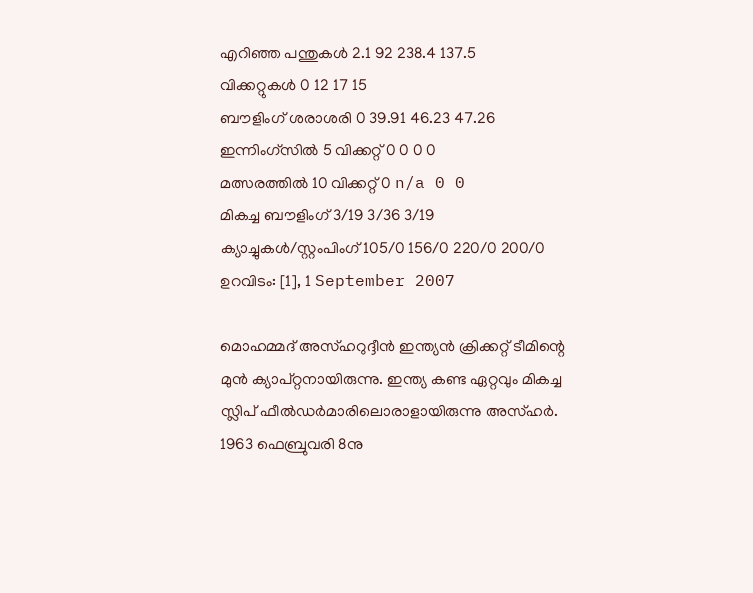എറിഞ്ഞ പന്തുകൾ 2.1 92 238.4 137.5
വിക്കറ്റുകൾ 0 12 17 15
ബൗളിംഗ് ശരാശരി 0 39.91 46.23 47.26
ഇന്നിംഗ്സിൽ 5 വിക്കറ്റ് 0 0 0 0
മത്സരത്തിൽ 10 വിക്കറ്റ് 0 n/a 0 0
മികച്ച ബൗളിംഗ് 3/19 3/36 3/19
ക്യാച്ചുകൾ/സ്റ്റം‌പിംഗ് 105/0 156/0 220/0 200/0
ഉറവിടം: [1], 1 September 2007

മൊഹമ്മദ് അസ്‌ഹറുദ്ദീൻ ഇന്ത്യൻ ക്രിക്കറ്റ് ടീമിന്റെ മുൻ ക്യാപ്റ്റനായിരുന്നു. ഇന്ത്യ കണ്ട ഏറ്റവും മികച്ച സ്ലിപ് ഫീൽഡർമാരിലൊരാളായിരുന്നു അസ്‌ഹർ. 1963 ഫെബ്രുവരി 8നു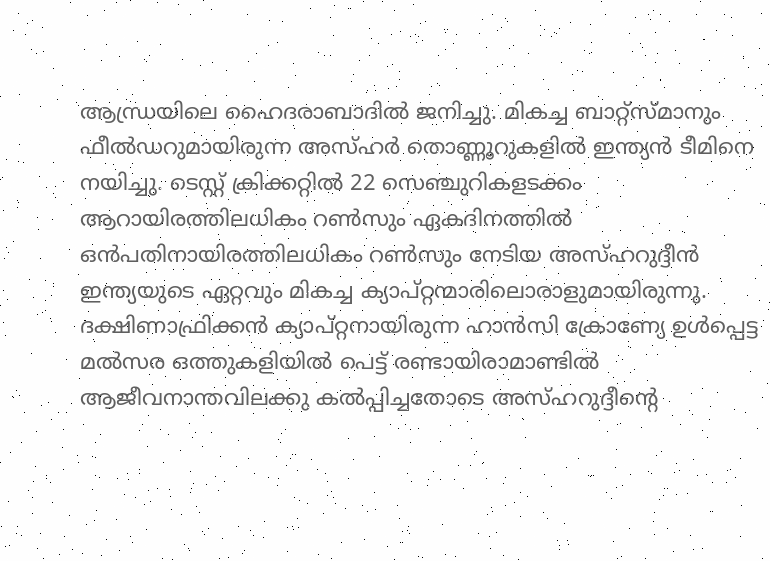ആന്ധ്രയിലെ ഹൈദരാബാദിൽ ജനിച്ചു. മികച്ച ബാറ്റ്സ്മാനും ഫീൽഡറുമായിരുന്ന അസ്‌ഹർ തൊണ്ണൂറുകളിൽ ഇന്ത്യൻ ടീമിനെ നയിച്ചു. ടെസ്റ്റ് ക്രിക്കറ്റിൽ 22 സെഞ്ചുറികളടക്കം ആറായിരത്തിലധികം റൺസും ഏകദിനത്തിൽ ഒൻപതിനായിരത്തിലധികം റൺസും നേടിയ അസ്‌ഹറുദ്ദീൻ ഇന്ത്യയുടെ ഏറ്റവും മികച്ച ക്യാപ്റ്റന്മാരിലൊരാളുമായിരുന്നു. ദക്ഷിണാഫ്രിക്കൻ ക്യാപ്റ്റനായിരുന്ന ഹാൻസി ക്രോണ്യേ ഉൾപ്പെട്ട മൽസര ഒത്തുകളിയിൽ പെട്ട് രണ്ടായിരാമാണ്ടിൽ ആജീവനാന്തവിലക്കു കൽ‌പ്പിച്ചതോടെ അസ്‌ഹറുദ്ദീന്റെ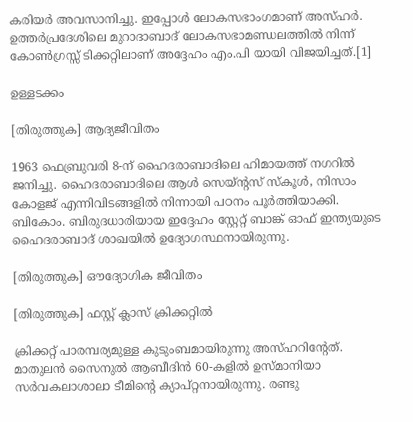കരിയർ അവസാനിച്ചു. ഇപ്പോൾ ലോകസഭാംഗമാണ്‌ അസ്‌ഹർ. ഉത്തർപ്രദേശിലെ മുറാദാബാദ് ലോകസഭാമണ്ഡലത്തിൽ നിന്ന് കോൺഗ്രസ്സ് ടിക്കറ്റിലാണ്‌ അദ്ദേഹം എം.പി യായി വിജയിച്ചത്.[1]

ഉള്ളടക്കം

[തിരുത്തുക] ആദ്യജീവിതം

1963 ഫെബ്രുവരി 8-ന് ഹൈദരാബാദിലെ ഹിമായത്ത് നഗറിൽ ജനിച്ചു. ഹൈദരാബാദിലെ ആൾ സെയ്ന്റസ് സ്കൂൾ, നിസാം കോളജ് എന്നിവിടങ്ങളിൽ നിന്നായി പഠനം പൂർത്തിയാക്കി. ബികോം. ബിരുദധാരിയായ ഇദ്ദേഹം സ്റ്റേറ്റ് ബാങ്ക് ഓഫ് ഇന്ത്യയുടെ ഹൈദരാബാദ് ശാഖയിൽ ഉദ്യോഗസ്ഥനായിരുന്നു.

[തിരുത്തുക] ഔദ്യോഗിക ജീവിതം

[തിരുത്തുക] ഫസ്റ്റ് ക്ലാസ് ക്രിക്കറ്റിൽ

ക്രിക്കറ്റ് പാരമ്പര്യമുള്ള കുടുംബമായിരുന്നു അസ്ഹറിന്റേത്. മാതുലൻ സൈനുൽ ആബീദിൻ 60-കളിൽ ഉസ്മാനിയാ സർവകലാശാലാ ടീമിന്റെ ക്യാപ്റ്റനായിരുന്നു. രണ്ടു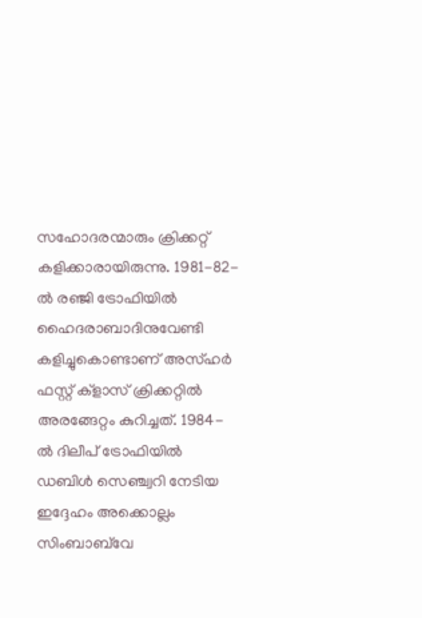സഹോദരന്മാരും ക്രിക്കറ്റ് കളിക്കാരായിരുന്നു. 1981-82-ൽ രഞ്ജി ട്രോഫിയിൽ ഹൈദരാബാദിനുവേണ്ടി കളിച്ചുകൊണ്ടാണ് അസ്‌ഹർ ഫസ്റ്റ് ക്ളാസ് ക്രിക്കറ്റിൽ അരങ്ങേറ്റം കുറിച്ചത്. 1984-ൽ ദിലീപ് ട്രോഫിയിൽ ഡബിൾ സെഞ്ച്വറി നേടിയ ഇദ്ദേഹം അക്കൊല്ലം സിംബാബ്‌വേ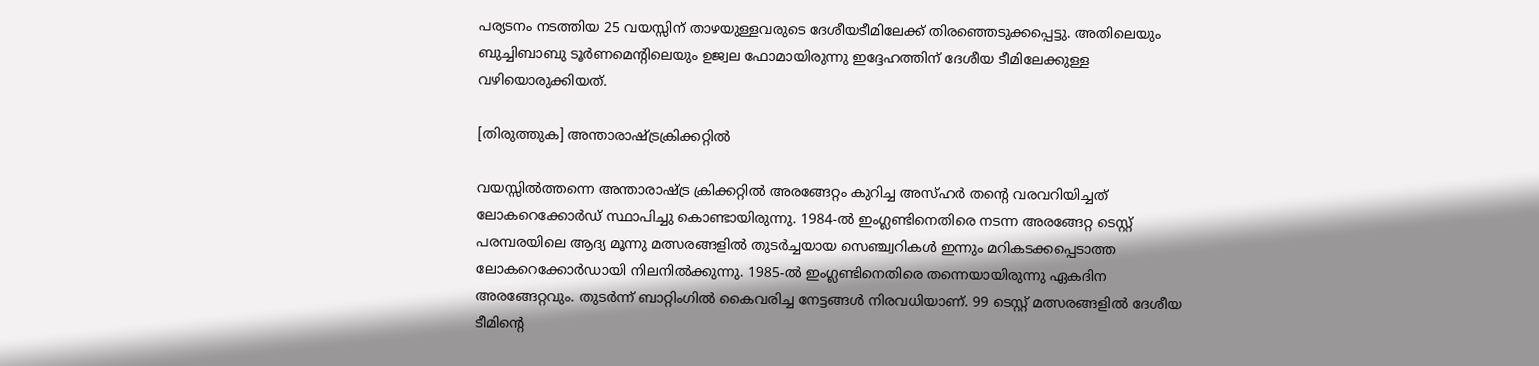പര്യടനം നടത്തിയ 25 വയസ്സിന് താഴയുള്ളവരുടെ ദേശീയടീമിലേക്ക് തിരഞ്ഞെടുക്കപ്പെട്ടു. അതിലെയും ബുച്ചിബാബു ടൂർണമെന്റിലെയും ഉജ്വല ഫോമായിരുന്നു ഇദ്ദേഹത്തിന് ദേശീയ ടീമിലേക്കുള്ള വഴിയൊരുക്കിയത്.

[തിരുത്തുക] അന്താരാഷ്ട്രക്രിക്കറ്റിൽ

വയസ്സിൽത്തന്നെ അന്താരാഷ്ട്ര ക്രിക്കറ്റിൽ അരങ്ങേറ്റം കുറിച്ച അസ്‌ഹർ തന്റെ വരവറിയിച്ചത് ലോകറെക്കോർഡ് സ്ഥാപിച്ചു കൊണ്ടായിരുന്നു. 1984-ൽ ഇംഗ്ലണ്ടിനെതിരെ നടന്ന അരങ്ങേറ്റ ടെസ്റ്റ് പരമ്പരയിലെ ആദ്യ മൂന്നു മത്സരങ്ങളിൽ തുടർച്ചയായ സെഞ്ച്വറികൾ ഇന്നും മറികടക്കപ്പെടാത്ത ലോകറെക്കോർഡായി നിലനിൽക്കുന്നു. 1985-ൽ ഇംഗ്ലണ്ടിനെതിരെ തന്നെയായിരുന്നു ഏകദിന അരങ്ങേറ്റവും. തുടർന്ന് ബാറ്റിംഗിൽ കൈവരിച്ച നേട്ടങ്ങൾ നിരവധിയാണ്. 99 ടെസ്റ്റ് മത്സരങ്ങളിൽ ദേശീയ ടീമിന്റെ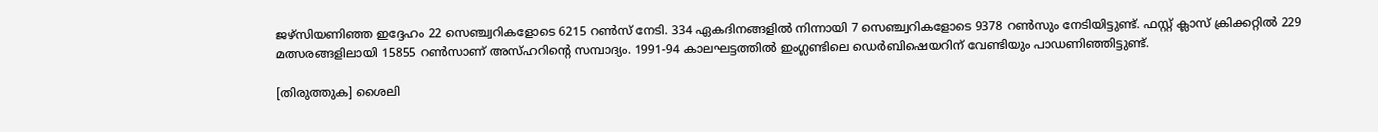ജഴ്സിയണിഞ്ഞ ഇദ്ദേഹം 22 സെഞ്ച്വറികളോടെ 6215 റൺസ് നേടി. 334 ഏകദിനങ്ങളിൽ നിന്നായി 7 സെഞ്ച്വറികളോടെ 9378 റൺസും നേടിയിട്ടുണ്ട്. ഫസ്റ്റ് ക്ലാസ് ക്രിക്കറ്റിൽ 229 മത്സരങ്ങളിലായി 15855 റൺസാണ് അസ്ഹറിന്റെ സമ്പാദ്യം. 1991-94 കാലഘട്ടത്തിൽ ഇംഗ്ലണ്ടിലെ ഡെർബിഷെയറിന് വേണ്ടിയും പാഡണിഞ്ഞിട്ടുണ്ട്.

[തിരുത്തുക] ശൈലി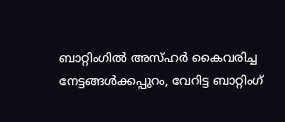ബാറ്റിംഗിൽ അസ്ഹർ കൈവരിച്ച നേട്ടങ്ങൾക്കപ്പുറം, വേറിട്ട ബാറ്റിംഗ്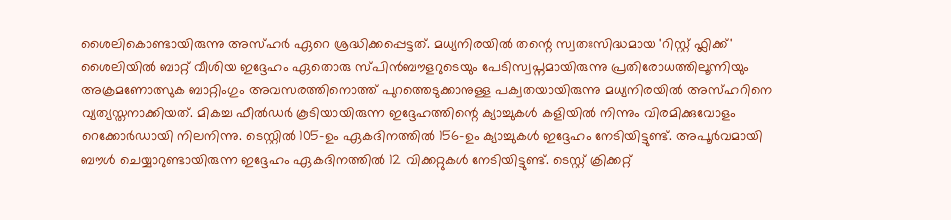ശൈലികൊണ്ടായിരുന്നു അസ്ഹർ ഏറെ ശ്രദ്ധിക്കപ്പെട്ടത്. മധ്യനിരയിൽ തന്റെ സ്വതഃസിദ്ധമായ 'റിസ്റ്റ് ഫ്ലിക്ക്' ശൈലിയിൽ ബാറ്റ് വീശിയ ഇദ്ദേഹം ഏതൊരു സ്പിൻബൗളറുടെയും പേടിസ്വപ്നമായിരുന്നു പ്രതിരോധത്തിലൂന്നിയും അക്രമണോത്സുക ബാറ്റിംഗും അവസരത്തിനൊത്ത് പുറത്തെടുക്കാനുള്ള പക്വതയായിരുന്നു മധ്യനിരയിൽ അസ്ഹറിനെ വ്യത്യസ്തനാക്കിയത്. മികച്ച ഫീൽഡർ കൂടിയായിരുന്ന ഇദ്ദേഹത്തിന്റെ ക്യാച്ചുകൾ കളിയിൽ നിന്നും വിരമിക്കുവോളം റെക്കോർഡായി നിലനിന്നു. ടെസ്റ്റിൽ 105-ഉം ഏകദിനത്തിൽ 156-ഉം ക്യാച്ചുകൾ ഇദ്ദേഹം നേടിയിട്ടുണ്ട്. അപൂർവമായി ബൗൾ ചെയ്യാറുണ്ടായിരുന്ന ഇദ്ദേഹം ഏകദിനത്തിൽ 12 വിക്കറ്റുകൾ നേടിയിട്ടുണ്ട്. ടെസ്റ്റ് ക്രിക്കറ്റ്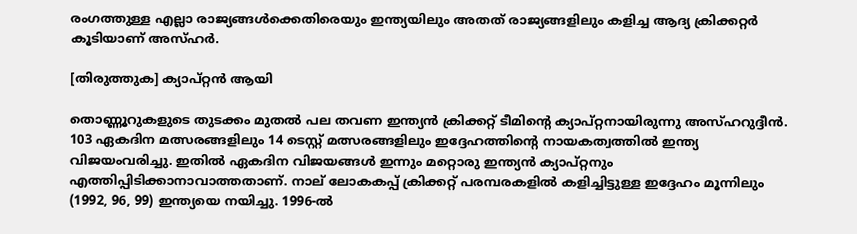രംഗത്തുള്ള എല്ലാ രാജ്യങ്ങൾക്കെതിരെയും ഇന്ത്യയിലും അതത് രാജ്യങ്ങളിലും കളിച്ച ആദ്യ ക്രിക്കറ്റർ കൂടിയാണ് അസ്ഹർ.

[തിരുത്തുക] ക്യാപ്റ്റൻ ആയി

തൊണ്ണൂറുകളുടെ തുടക്കം മുതൽ പല തവണ ഇന്ത്യൻ ക്രിക്കറ്റ് ടീമിന്റെ ക്യാപ്റ്റനായിരുന്നു അസ്ഹറുദ്ദീൻ. 103 ഏകദിന മത്സരങ്ങളിലും 14 ടെസ്റ്റ് മത്സരങ്ങളിലും ഇദ്ദേഹത്തിന്റെ നായകത്വത്തിൽ ഇന്ത്യ വിജയംവരിച്ചു. ഇതിൽ ഏകദിന വിജയങ്ങൾ ഇന്നും മറ്റൊരു ഇന്ത്യൻ ക്യാപ്റ്റനും എത്തിപ്പിടിക്കാനാവാത്തതാണ്. നാല് ലോകകപ്പ് ക്രിക്കറ്റ് പരമ്പരകളിൽ കളിച്ചിട്ടുള്ള ഇദ്ദേഹം മൂന്നിലും (1992, 96, 99) ഇന്ത്യയെ നയിച്ചു. 1996-ൽ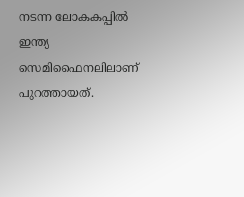നടന്ന ലോകകപ്പിൽ ഇന്ത്യ സെമിഫൈനലിലാണ് പുറത്തായത്.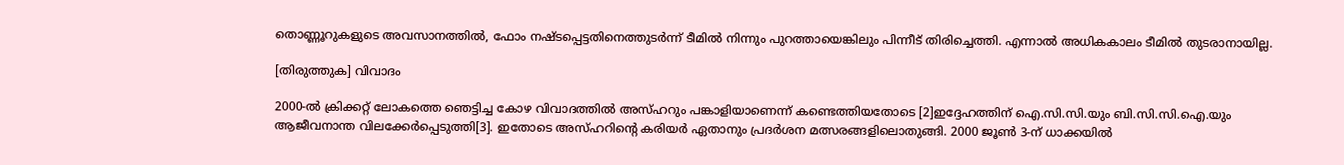തൊണ്ണൂറുകളുടെ അവസാനത്തിൽ, ഫോം നഷ്ടപ്പെട്ടതിനെത്തുടർന്ന് ടീമിൽ നിന്നും പുറത്തായെങ്കിലും പിന്നീട് തിരിച്ചെത്തി. എന്നാൽ അധികകാലം ടീമിൽ തുടരാനായില്ല.

[തിരുത്തുക] വിവാദം

2000-ൽ ക്രിക്കറ്റ് ലോകത്തെ ഞെട്ടിച്ച കോഴ വിവാദത്തിൽ അസ്‌ഹറും പങ്കാളിയാണെന്ന് കണ്ടെത്തിയതോടെ [2]ഇദ്ദേഹത്തിന് ഐ.സി.സി.യും ബി.സി.സി.ഐ.യും ആജീവനാന്ത വിലക്കേർപ്പെടുത്തി[3]. ഇതോടെ അസ്ഹറിന്റെ കരിയർ ഏതാനും പ്രദർശന മത്സരങ്ങളിലൊതുങ്ങി. 2000 ജൂൺ 3-ന് ധാക്കയിൽ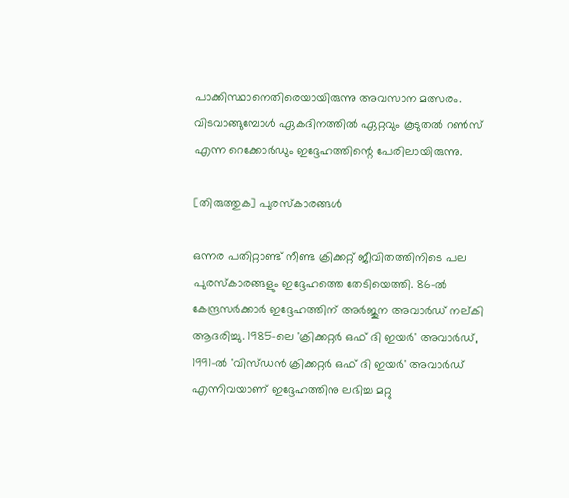പാക്കിസ്ഥാനെതിരെയായിരുന്നു അവസാന മത്സരം. വിടവാങ്ങുമ്പോൾ ഏകദിനത്തിൽ ഏറ്റവും കൂടുതൽ റൺസ് എന്ന റെക്കോർഡും ഇദ്ദേഹത്തിന്റെ പേരിലായിരുന്നു.

[തിരുത്തുക] പുരസ്കാരങ്ങൾ

ഒന്നര പതിറ്റാണ്ട് നീണ്ട ക്രിക്കറ്റ് ജീവിതത്തിനിടെ പല പുരസ്കാരങ്ങളും ഇദ്ദേഹത്തെ തേടിയെത്തി. 86-ൽ കേന്ദ്രസർക്കാർ ഇദ്ദേഹത്തിന് അർജുന അവാർഡ് നല്കി ആദരിച്ചു. 1985-ലെ 'ക്രിക്കറ്റർ ഒഫ് ദി ഇയർ' അവാർഡ്, 1991-ൽ 'വിസ്ഡൻ ക്രിക്കറ്റർ ഒഫ് ദി ഇയർ' അവാർഡ് എന്നിവയാണ് ഇദ്ദേഹത്തിനു ലഭിച്ച മറ്റു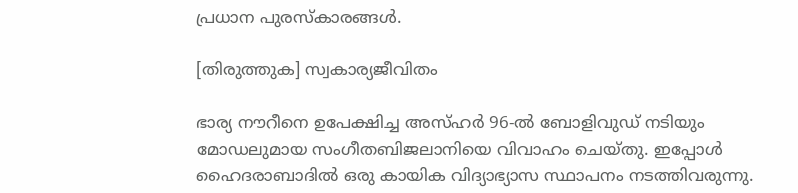പ്രധാന പുരസ്കാരങ്ങൾ.

[തിരുത്തുക] സ്വകാര്യജീവിതം

ഭാര്യ നൗറീനെ ഉപേക്ഷിച്ച അസ്ഹർ 96-ൽ ബോളിവുഡ് നടിയും മോഡലുമായ സംഗീതബിജലാനിയെ വിവാഹം ചെയ്തു. ഇപ്പോൾ ഹൈദരാബാദിൽ ഒരു കായിക വിദ്യാഭ്യാസ സ്ഥാപനം നടത്തിവരുന്നു.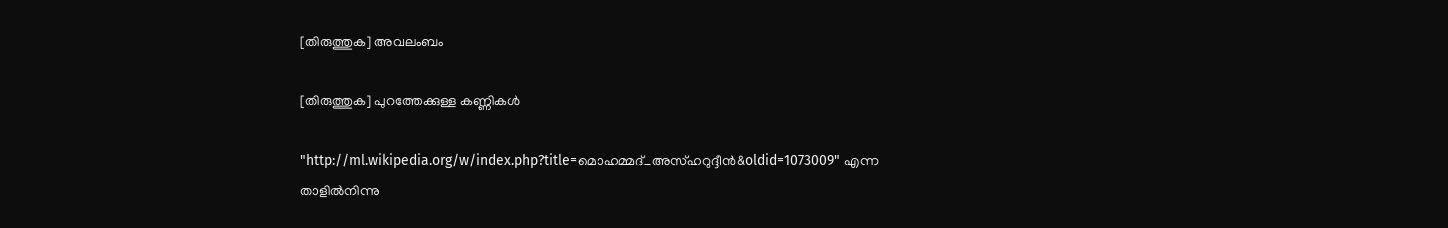[തിരുത്തുക] അവലംബം

[തിരുത്തുക] പുറത്തേക്കുള്ള കണ്ണികൾ

"http://ml.wikipedia.org/w/index.php?title=മൊഹമ്മദ്_അസ്‌ഹറുദ്ദീൻ&oldid=1073009" എന്ന താളിൽനിന്നു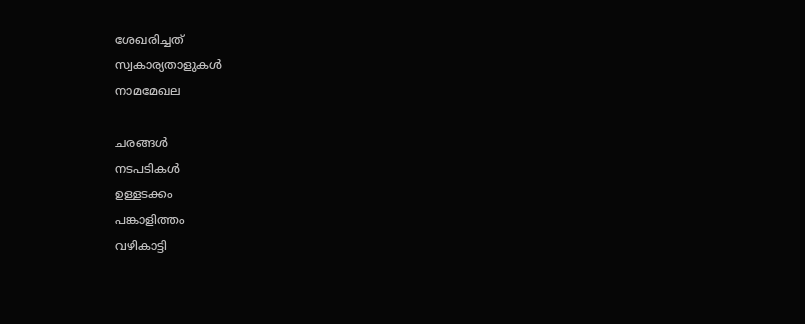ശേഖരിച്ചത്
സ്വകാര്യതാളുകൾ
നാമമേഖല

ചരങ്ങൾ
നടപടികൾ
ഉള്ളടക്കം
പങ്കാളിത്തം
വഴികാട്ടി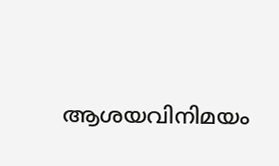ആശയവിനിമയം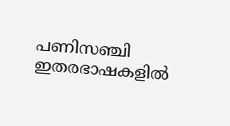പണിസഞ്ചി
ഇതരഭാഷകളിൽ